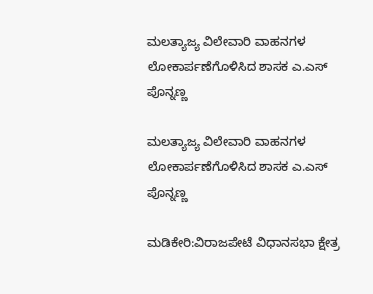ಮಲತ್ಯಾಜ್ಯ ವಿಲೇವಾರಿ ವಾಹನಗಳ ಲೋಕಾರ್ಪಣೆಗೊಳಿಸಿದ ಶಾಸಕ ಎ.ಎಸ್ ಪೊನ್ನಣ್ಣ

ಮಲತ್ಯಾಜ್ಯ ವಿಲೇವಾರಿ ವಾಹನಗಳ ಲೋಕಾರ್ಪಣೆಗೊಳಿಸಿದ ಶಾಸಕ ಎ.ಎಸ್ ಪೊನ್ನಣ್ಣ

ಮಡಿಕೇರಿ:ವಿರಾಜಪೇಟೆ ವಿಧಾನಸಭಾ ಕ್ಷೇತ್ರ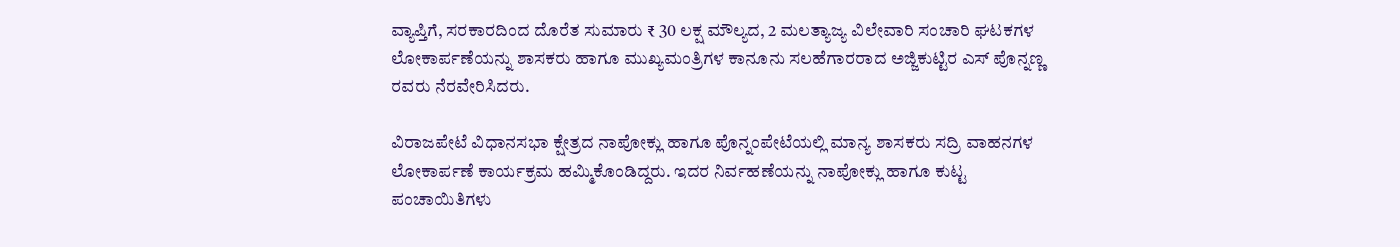ವ್ಯಾಪ್ತಿಗೆ, ಸರಕಾರದಿಂದ ದೊರೆತ ಸುಮಾರು ₹ 30 ಲಕ್ಷ ಮೌಲ್ಯದ, 2 ಮಲತ್ಯಾಜ್ಯ ವಿಲೇವಾರಿ ಸಂಚಾರಿ ಘಟಕಗಳ ಲೋಕಾರ್ಪಣೆಯನ್ನು ಶಾಸಕರು ಹಾಗೂ ಮುಖ್ಯಮಂತ್ರಿಗಳ ಕಾನೂನು ಸಲಹೆಗಾರರಾದ ಅಜ್ಜಿಕುಟ್ಟಿರ ಎಸ್ ಪೊನ್ನಣ್ಣ ರವರು ನೆರವೇರಿಸಿದರು.

ವಿರಾಜಪೇಟೆ ವಿಧಾನಸಭಾ ಕ್ಷೇತ್ರದ ನಾಪೋಕ್ಲು ಹಾಗೂ ಪೊನ್ನಂಪೇಟೆಯಲ್ಲಿ ಮಾನ್ಯ ಶಾಸಕರು ಸದ್ರಿ ವಾಹನಗಳ ಲೋಕಾರ್ಪಣೆ ಕಾರ್ಯಕ್ರಮ ಹಮ್ಮಿಕೊಂಡಿದ್ದರು. ಇದರ ನಿರ್ವಹಣೆಯನ್ನು ನಾಪೋಕ್ಲು ಹಾಗೂ ಕುಟ್ಟ ಪಂಚಾಯಿತಿಗಳು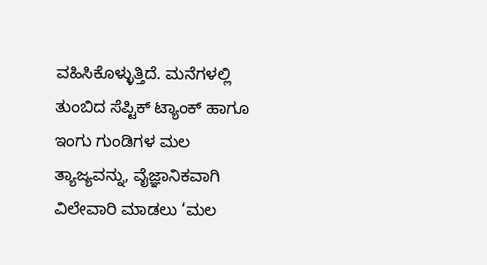ವಹಿಸಿಕೊಳ್ಳುತ್ತಿದೆ. ಮನೆಗಳಲ್ಲಿ ತುಂಬಿದ ಸೆಪ್ಟಿಕ್ ಟ್ಯಾಂಕ್ ಹಾಗೂ ಇಂಗು ಗುಂಡಿಗಳ ಮಲ ತ್ಯಾಜ್ಯವನ್ನು, ವೈಜ್ಞಾನಿಕವಾಗಿ ವಿಲೇವಾರಿ ಮಾಡಲು ‘ಮಲ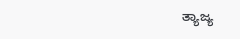ತ್ಯಾಜ್ಯ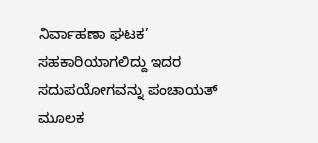ನಿರ್ವಾಹಣಾ ಘಟಕ’ ಸಹಕಾರಿಯಾಗಲಿದ್ದು ಇದರ ಸದುಪಯೋಗವನ್ನು ಪಂಚಾಯತ್ ಮೂಲಕ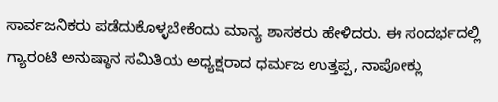ಸಾರ್ವಜನಿಕರು ಪಡೆದುಕೊಳ್ಳಬೇಕೆಂದು ಮಾನ್ಯ ಶಾಸಕರು ಹೇಳಿದರು. ಈ ಸಂದರ್ಭದಲ್ಲಿ ಗ್ಯಾರಂಟಿ ಅನುಷ್ಠಾನ ಸಮಿತಿಯ ಅಧ್ಯಕ್ಷರಾದ ಧರ್ಮಜ ಉತ್ತಪ್ಪ, ನಾಪೋಕ್ಲು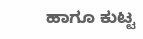ಹಾಗೂ ಕುಟ್ಟ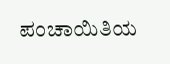ಪಂಚಾಯಿತಿಯ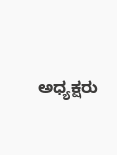ಅಧ್ಯಕ್ಷರು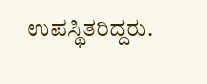ಉಪಸ್ಥಿತರಿದ್ದರು.